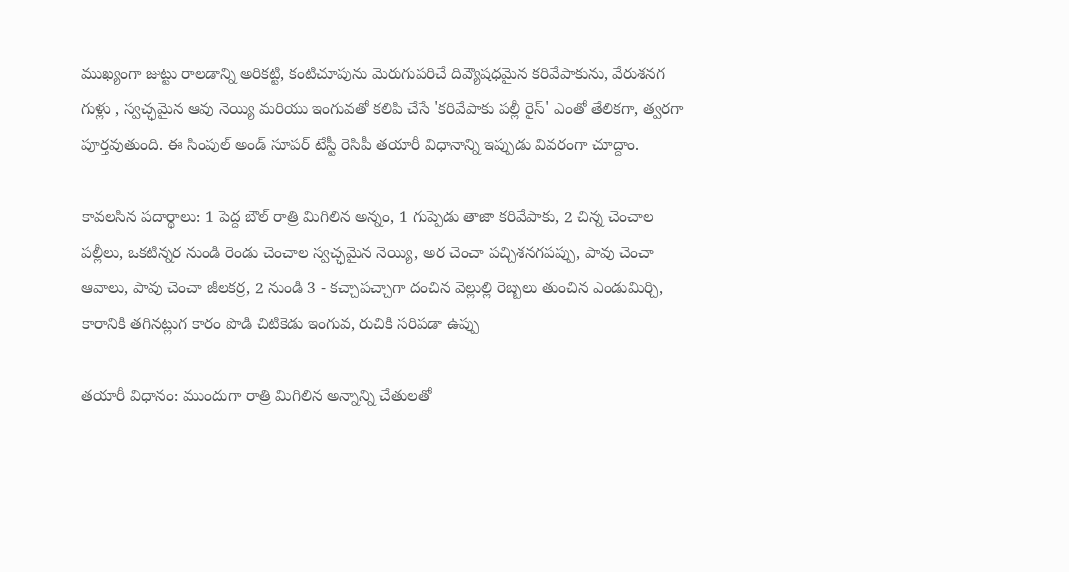ముఖ్యంగా జుట్టు రాలడాన్ని అరికట్టి, కంటిచూపును మెరుగుపరిచే దివ్యౌషధమైన కరివేపాకును, వేరుశనగ గుళ్లు , స్వచ్ఛమైన ఆవు నెయ్యి మరియు ఇంగువతో కలిపి చేసే 'కరివేపాకు పల్లీ రైస్' ఎంతో తేలికగా, త్వరగా పూర్తవుతుంది. ఈ సింపుల్ అండ్ సూపర్ టేస్టీ రెసిపీ తయారీ విధానాన్ని ఇప్పుడు వివరంగా చూద్దాం.

కావలసిన పదార్థాలు: 1 పెద్ద బౌల్ రాత్రి మిగిలిన అన్నం, 1 గుప్పెడు తాజా కరివేపాకు, 2 చిన్న చెంచాల పల్లీలు, ఒకటిన్నర నుండి రెండు చెంచాల స్వచ్ఛమైన నెయ్యి, అర చెంచా పచ్చిశనగపప్పు, పావు చెంచా ఆవాలు, పావు చెంచా జీలకర్ర, 2 నుండి 3 - కచ్చాపచ్చాగా దంచిన వెల్లుల్లి రెబ్బలు తుంచిన ఎండుమిర్చి, కారానికి తగినట్లుగ కారం పొడి చిటికెడు ఇంగువ, రుచికి సరిపడా ఉప్పు

తయారీ విధానం: ముందుగా రాత్రి మిగిలిన అన్నాన్ని చేతులతో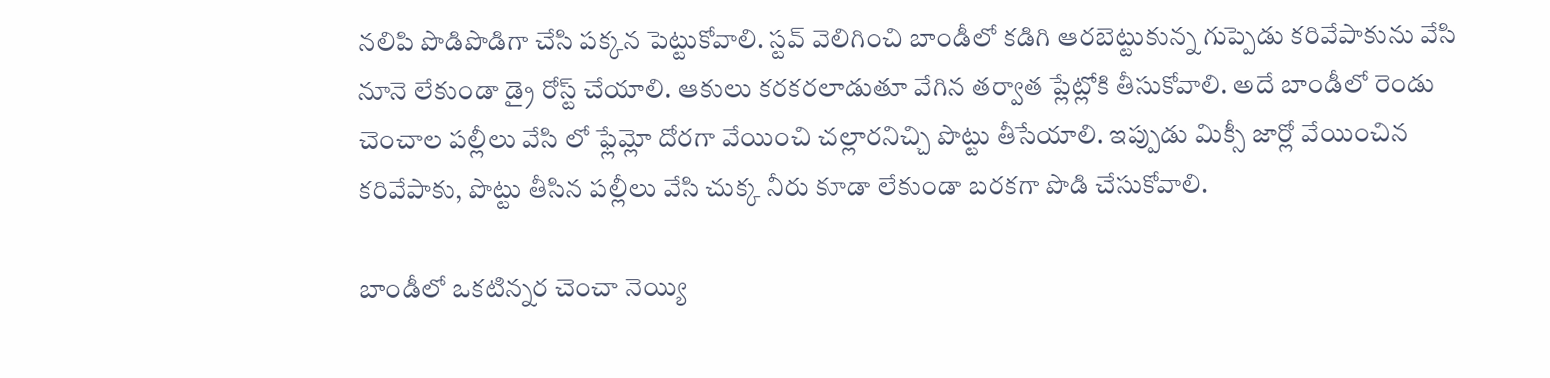నలిపి పొడిపొడిగా చేసి పక్కన పెట్టుకోవాలి. స్టవ్ వెలిగించి బాండీలో కడిగి ఆరబెట్టుకున్న గుప్పెడు కరివేపాకును వేసి నూనె లేకుండా డ్రై రోస్ట్ చేయాలి. ఆకులు కరకరలాడుతూ వేగిన తర్వాత ప్లేట్లోకి తీసుకోవాలి. అదే బాండీలో రెండు చెంచాల పల్లీలు వేసి లో ఫ్లేమ్లో దోరగా వేయించి చల్లారనిచ్చి పొట్టు తీసేయాలి. ఇప్పుడు మిక్సీ జార్లో వేయించిన కరివేపాకు, పొట్టు తీసిన పల్లీలు వేసి చుక్క నీరు కూడా లేకుండా బరకగా పొడి చేసుకోవాలి.

బాండీలో ఒకటిన్నర చెంచా నెయ్యి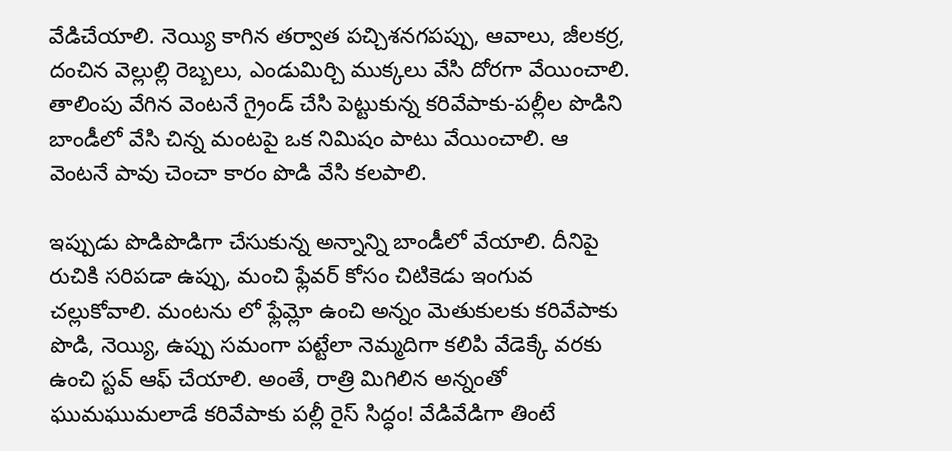వేడిచేయాలి. నెయ్యి కాగిన తర్వాత పచ్చిశనగపప్పు, ఆవాలు, జీలకర్ర, దంచిన వెల్లుల్లి రెబ్బలు, ఎండుమిర్చి ముక్కలు వేసి దోరగా వేయించాలి. తాలింపు వేగిన వెంటనే గ్రైండ్ చేసి పెట్టుకున్న కరివేపాకు-పల్లీల పొడిని బాండీలో వేసి చిన్న మంటపై ఒక నిమిషం పాటు వేయించాలి. ఆ వెంటనే పావు చెంచా కారం పొడి వేసి కలపాలి.

ఇప్పుడు పొడిపొడిగా చేసుకున్న అన్నాన్ని బాండీలో వేయాలి. దీనిపై రుచికి సరిపడా ఉప్పు, మంచి ఫ్లేవర్ కోసం చిటికెడు ఇంగువ చల్లుకోవాలి. మంటను లో ఫ్లేమ్లో ఉంచి అన్నం మెతుకులకు కరివేపాకు పొడి, నెయ్యి, ఉప్పు సమంగా పట్టేలా నెమ్మదిగా కలిపి వేడెక్కే వరకు ఉంచి స్టవ్ ఆఫ్ చేయాలి. అంతే, రాత్రి మిగిలిన అన్నంతో ఘుమఘుమలాడే కరివేపాకు పల్లీ రైస్ సిద్ధం! వేడివేడిగా తింటే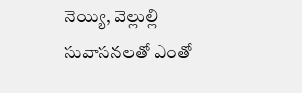నెయ్యి, వెల్లుల్లి సువాసనలతో ఎంతో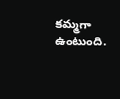కమ్మగా ఉంటుంది.